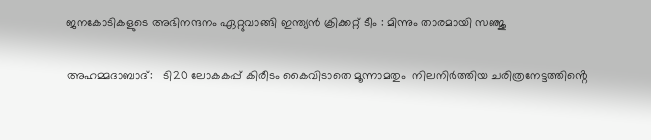ജനകോടികളുടെ അഭിനന്ദനം ഏറ്റുവാങ്ങി ഇന്ത്യൻ ക്രിക്കറ്റ് ടീം : മിന്നും താരമായി സഞ്ജു

അഹമ്മദാബാദ്:   ടി20 ലോകകപ്പ് കിരീടം കൈവിടാതെ മൂന്നാമതും  നിലനിർത്തിയ ചരിത്രനേട്ടത്തിൻ്റെ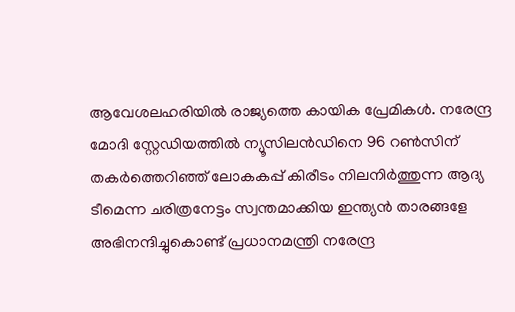ആവേശലഹരിയിൽ രാജ്യത്തെ കായിക പ്രേമികൾ. നരേന്ദ്ര മോദി സ്റ്റേഡിയത്തിൽ ന്യൂസിലൻഡിനെ 96 റൺസിന് തകർത്തെറിഞ്ഞ് ലോകകപ്പ് കിരീടം നിലനിർത്തുന്ന ആദ്യ ടീമെന്ന ചരിത്രനേട്ടം സ്വന്തമാക്കിയ ഇന്ത്യൻ താരങ്ങളേ  അഭിനന്ദിച്ചുകൊണ്ട് പ്രധാനമന്ത്രി നരേന്ദ്ര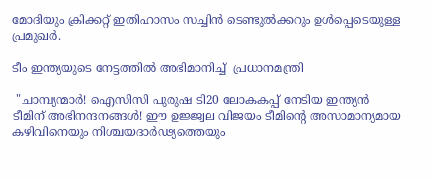മോദിയും ക്രിക്കറ്റ് ഇതിഹാസം സച്ചിൻ ടെണ്ടുൽക്കറും ഉൾപ്പെടെയുള്ള പ്രമുഖർ.

ടീം ഇന്ത്യയുടെ നേട്ടത്തിൽ അഭിമാനിച്ച്‌  പ്രധാനമന്ത്രി

 "ചാമ്പ്യന്മാർ! ഐസിസി പുരുഷ ടി20 ലോകകപ്പ് നേടിയ ഇന്ത്യൻ ടീമിന് അഭിനന്ദനങ്ങൾ! ഈ ഉജ്ജ്വല വിജയം ടീമിന്‍റെ അസാമാന്യമായ കഴിവിനെയും നിശ്ചയദാർഢ്യത്തെയും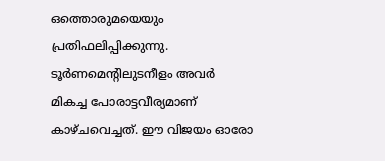ഒത്തൊരുമയെയും പ്രതിഫലിപ്പിക്കുന്നു. ടൂർണമെന്‍റിലുടനീളം അവർ മികച്ച പോരാട്ടവീര്യമാണ് കാഴ്‌ചവെച്ചത്. ഈ വിജയം ഓരോ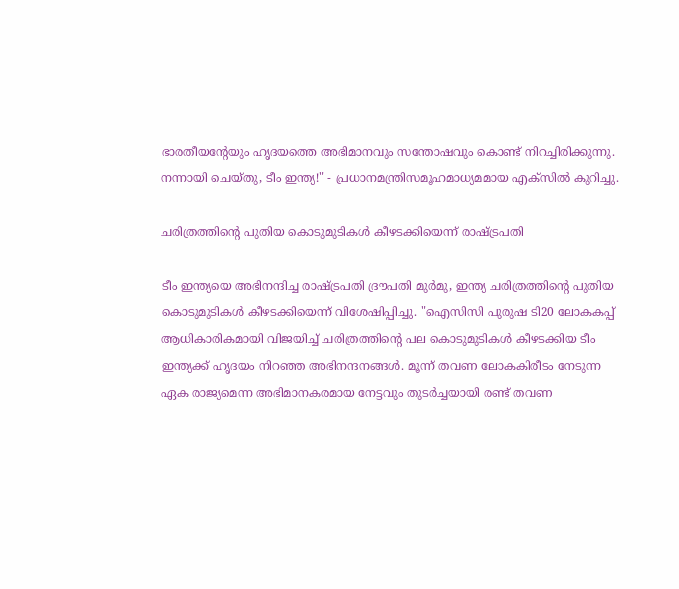ഭാരതീയന്‍റേയും ഹൃദയത്തെ അഭിമാനവും സന്തോഷവും കൊണ്ട് നിറച്ചിരിക്കുന്നു. നന്നായി ചെയ്‌തു, ടീം ഇന്ത്യ!" - പ്രധാനമന്ത്രിസമൂഹമാധ്യമമായ എക്‌സില്‍ കുറിച്ചു.

ചരിത്രത്തിന്‍റെ പുതിയ കൊടുമുടികൾ കീഴടക്കിയെന്ന് രാഷ്ട്രപതി

ടീം ഇന്ത്യയെ അഭിനന്ദിച്ച രാഷ്ട്രപതി ദ്രൗപതി മുർമു, ഇന്ത്യ ചരിത്രത്തിന്‍റെ പുതിയ കൊടുമുടികൾ കീഴടക്കിയെന്ന് വിശേഷിപ്പിച്ചു. "ഐസിസി പുരുഷ ടി20 ലോകകപ്പ് ആധികാരികമായി വിജയിച്ച് ചരിത്രത്തിന്‍റെ പല കൊടുമുടികൾ കീഴടക്കിയ ടീം ഇന്ത്യക്ക് ഹൃദയം നിറഞ്ഞ അഭിനന്ദനങ്ങൾ. മൂന്ന് തവണ ലോകകിരീടം നേടുന്ന ഏക രാജ്യമെന്ന അഭിമാനകരമായ നേട്ടവും തുടർച്ചയായി രണ്ട് തവണ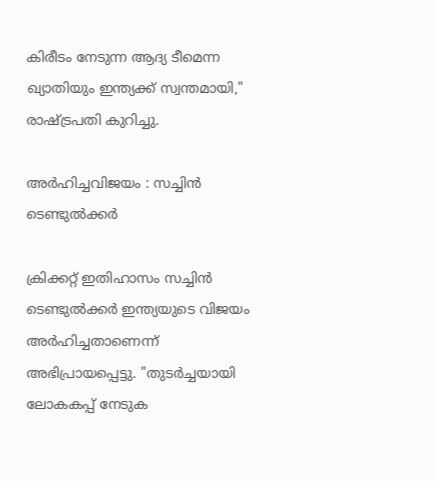കിരീടം നേടുന്ന ആദ്യ ടീമെന്ന ഖ്യാതിയും ഇന്ത്യക്ക് സ്വന്തമായി," രാഷ്ട്രപതി കുറിച്ചു.

അർഹിച്ചവിജയം : സച്ചിൻ ടെണ്ടുൽക്കർ

ക്രിക്കറ്റ് ഇതിഹാസം സച്ചിൻ ടെണ്ടുൽക്കർ ഇന്ത്യയുടെ വിജയം അർഹിച്ചതാണെന്ന് അഭിപ്രായപ്പെട്ടു. "തുടർച്ചയായി ലോകകപ്പ് നേടുക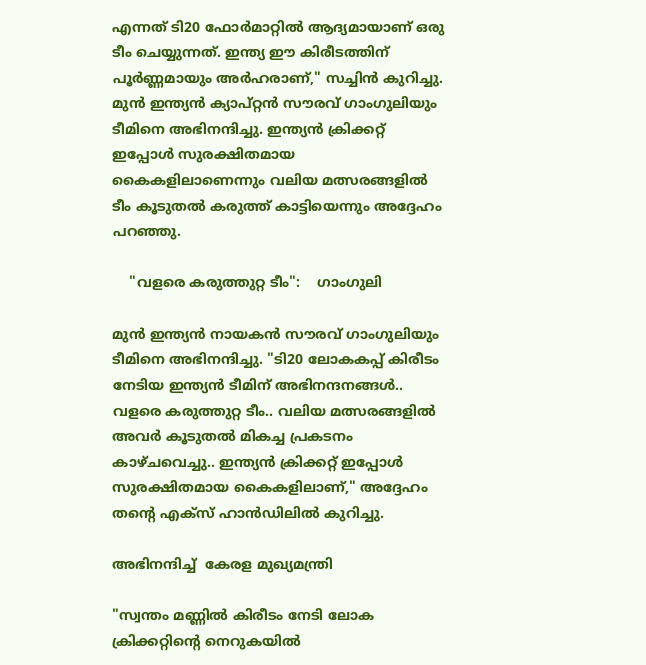എന്നത് ടി20 ഫോർമാറ്റിൽ ആദ്യമായാണ് ഒരു ടീം ചെയ്യുന്നത്. ഇന്ത്യ ഈ കിരീടത്തിന് പൂർണ്ണമായും അർഹരാണ്," സച്ചിൻ കുറിച്ചു. മുൻ ഇന്ത്യൻ ക്യാപ്റ്റൻ സൗരവ് ഗാംഗുലിയും ടീമിനെ അഭിനന്ദിച്ചു. ഇന്ത്യൻ ക്രിക്കറ്റ് ഇപ്പോൾ സുരക്ഷിതമായ കൈകളിലാണെന്നും വലിയ മത്സരങ്ങളിൽ ടീം കൂടുതൽ കരുത്ത് കാട്ടിയെന്നും അദ്ദേഹം പറഞ്ഞു.

    "വളരെ കരുത്തുറ്റ ടീം":    ഗാംഗുലി

മുൻ ഇന്ത്യൻ നായകൻ സൗരവ് ഗാംഗുലിയും ടീമിനെ അഭിനന്ദിച്ചു. "ടി20 ലോകകപ്പ് കിരീടം നേടിയ ഇന്ത്യൻ ടീമിന് അഭിനന്ദനങ്ങൾ.. വളരെ കരുത്തുറ്റ ടീം.. വലിയ മത്സരങ്ങളിൽ അവർ കൂടുതൽ മികച്ച പ്രകടനം കാഴ്‌ചവെച്ചു.. ഇന്ത്യൻ ക്രിക്കറ്റ് ഇപ്പോൾ സുരക്ഷിതമായ കൈകളിലാണ്," അദ്ദേഹം തൻ്റെ എക്‌സ് ഹാൻഡിലിൽ കുറിച്ചു.

അഭിനന്ദിച്ച്  കേരള മുഖ്യമന്ത്രി

"സ്വന്തം മണ്ണിൽ കിരീടം നേടി ലോക ക്രിക്കറ്റിൻ്റെ നെറുകയിൽ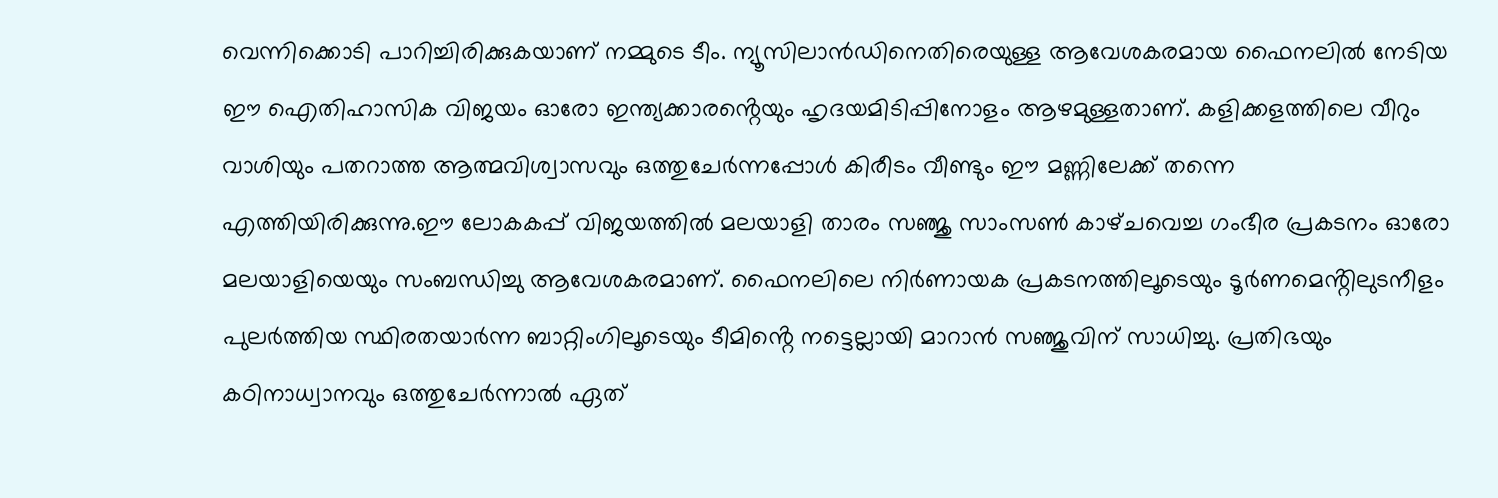വെന്നിക്കൊടി പാറിച്ചിരിക്കുകയാണ് നമ്മുടെ ടീം. ന്യൂസിലാൻഡിനെതിരെയുള്ള ആവേശകരമായ ഫൈനലിൽ നേടിയ ഈ ഐതിഹാസിക വിജയം ഓരോ ഇന്ത്യക്കാരൻ്റെയും ഹൃദയമിടിപ്പിനോളം ആഴമുള്ളതാണ്. കളിക്കളത്തിലെ വീറും വാശിയും പതറാത്ത ആത്മവിശ്വാസവും ഒത്തുചേർന്നപ്പോൾ കിരീടം വീണ്ടും ഈ മണ്ണിലേക്ക് തന്നെ എത്തിയിരിക്കുന്നു.ഈ ലോകകപ്പ് വിജയത്തിൽ മലയാളി താരം സഞ്ജു സാംസൺ കാഴ്‌ചവെച്ച ഗംഭീര പ്രകടനം ഓരോ മലയാളിയെയും സംബന്ധിച്ചു ആവേശകരമാണ്. ഫൈനലിലെ നിർണായക പ്രകടനത്തിലൂടെയും ടൂർണമെൻ്റിലുടനീളം പുലർത്തിയ സ്ഥിരതയാർന്ന ബാറ്റിംഗിലൂടെയും ടീമിൻ്റെ നട്ടെല്ലായി മാറാൻ സഞ്ജുവിന് സാധിച്ചു. പ്രതിഭയും കഠിനാധ്വാനവും ഒത്തുചേർന്നാൽ ഏത്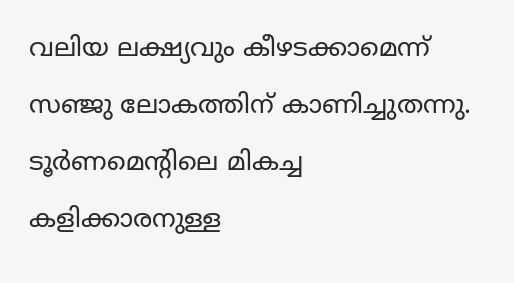വലിയ ലക്ഷ്യവും കീഴടക്കാമെന്ന് സഞ്ജു ലോകത്തിന് കാണിച്ചുതന്നു. ടൂർണമെൻ്റിലെ മികച്ച കളിക്കാരനുള്ള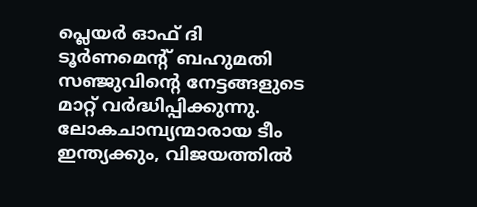പ്ലെയർ ഓഫ് ദി ടൂർണമെൻ്റ് ബഹുമതി സഞ്ജുവിൻ്റെ നേട്ടങ്ങളുടെ മാറ്റ് വർദ്ധിപ്പിക്കുന്നു. ലോകചാമ്പ്യന്മാരായ ടീം ഇന്ത്യക്കും, വിജയത്തിൽ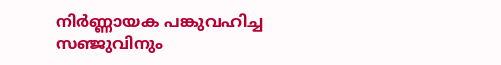നിർണ്ണായക പങ്കുവഹിച്ച സഞ്ജുവിനും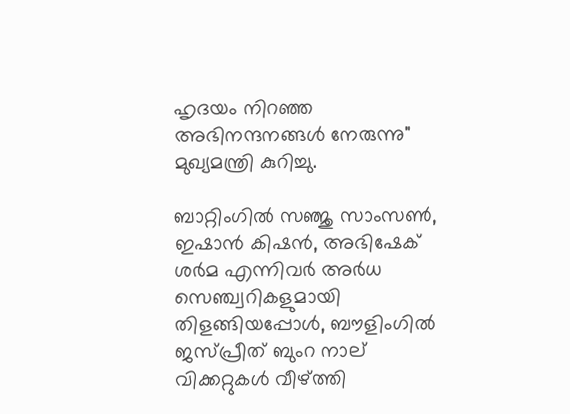ഹൃദയം നിറഞ്ഞ അഭിനന്ദനങ്ങൾ നേരുന്നു" മുഖ്യമന്ത്രി കുറിച്ചു.

ബാറ്റിംഗിൽ സഞ്ജു സാംസൺ, ഇഷാൻ കിഷൻ, അഭിഷേക് ശർമ എന്നിവർ അർധ സെഞ്ച്വറികളുമായി തിളങ്ങിയപ്പോൾ, ബൗളിംഗിൽ ജസ്പ്രീത് ബുംറ നാല് വിക്കറ്റുകൾ വീഴ്ത്തി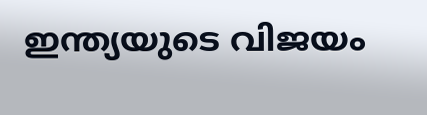ഇന്ത്യയുടെ വിജയം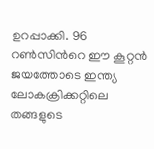ഉറപ്പാക്കി. 96 റൺസിന്‍റെ ഈ കൂറ്റൻ ജയത്തോടെ ഇന്ത്യ ലോകക്രിക്കറ്റിലെ തങ്ങളുടെ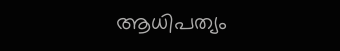ആധിപത്യം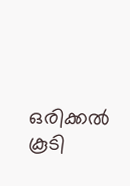ഒരിക്കൽ കൂടി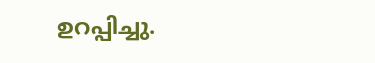ഉറപ്പിച്ചു.